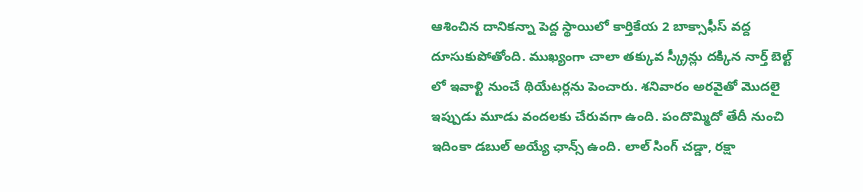ఆశించిన దానికన్నా పెద్ద స్థాయిలో కార్తికేయ 2 బాక్సాఫీస్ వద్ద దూసుకుపోతోంది. ముఖ్యంగా చాలా తక్కువ స్క్రీన్లు దక్కిన నార్త్ బెల్ట్ లో ఇవాళ్టి నుంచే థియేటర్లను పెంచారు. శనివారం అరవైతో మొదలై ఇప్పుడు మూడు వందలకు చేరువగా ఉంది. పందొమ్మిదో తేదీ నుంచి ఇదింకా డబుల్ అయ్యే ఛాన్స్ ఉంది. లాల్ సింగ్ చడ్డా, రక్షా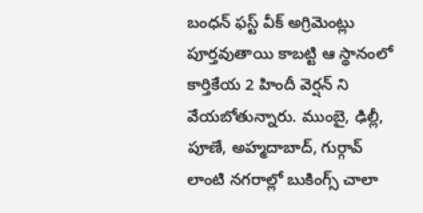బంధన్ ఫస్ట్ వీక్ అగ్రిమెంట్లు పూర్తవుతాయి కాబట్టి ఆ స్థానంలో కార్తికేయ 2 హిందీ వెర్షన్ ని వేయబోతున్నారు. ముంబై, ఢిల్లీ, పూణే, అహ్మదాబాద్, గుర్గావ్ లాంటి నగరాల్లో బుకింగ్స్ చాలా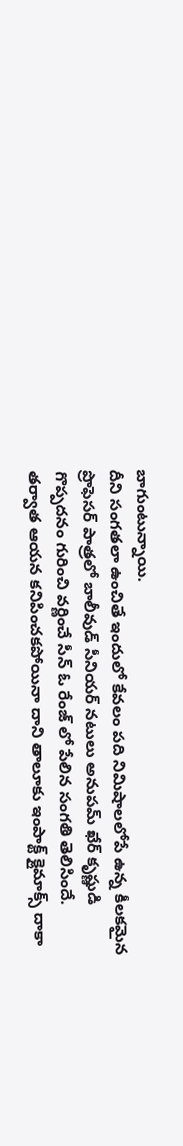బాగుంటున్నాయి.
దీని సంగతలా ఉంచితే ఇందులో కేవలం పది నిమిషాలలోపే ఉన్న కీలకమైన ప్రొఫెసర్ పాత్రలో బాలీవుడ్ సీనియర్ నటులు అనుపమ్ ఖేర్ కృష్ణుడి గొప్పదనం గురించి వర్ణించే సీన్ ఓ రేంజ్ లో పేలిన సంగతి తెలిసిందే. తర్వాత ఆయన కనిపించకపోయినా దాని తాలూకు ఇంపాక్ట్ క్లైమాక్స్ దాకా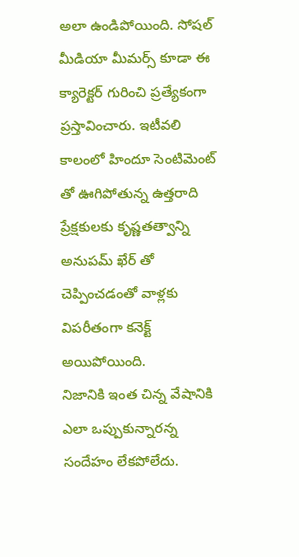అలా ఉండిపోయింది. సోషల్ మీడియా మీమర్స్ కూడా ఈ క్యారెక్టర్ గురించి ప్రత్యేకంగా ప్రస్తావించారు. ఇటీవలి కాలంలో హిందూ సెంటిమెంట్ తో ఊగిపోతున్న ఉత్తరాది ప్రేక్షకులకు కృష్ణతత్వాన్ని అనుపమ్ ఖేర్ తో చెప్పించడంతో వాళ్లకు విపరీతంగా కనెక్ట్ అయిపోయింది.
నిజానికి ఇంత చిన్న వేషానికి ఎలా ఒప్పుకున్నారన్న సందేహం లేకపోలేదు.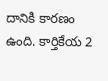దానికి కారణం ఉంది. కార్తికేయ 2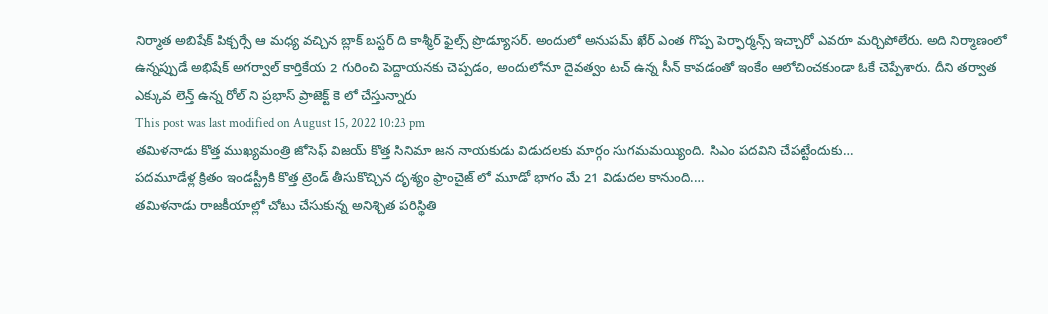నిర్మాత అబిషేక్ పిక్చర్సే ఆ మధ్య వచ్చిన బ్లాక్ బస్టర్ ది కాశ్మీర్ ఫైల్స్ ప్రొడ్యూసర్. అందులో అనుపమ్ ఖేర్ ఎంత గొప్ప పెర్ఫార్మన్స్ ఇచ్చారో ఎవరూ మర్చిపోలేరు. అది నిర్మాణంలో ఉన్నప్పుడే అభిషేక్ అగర్వాల్ కార్తికేయ 2 గురించి పెద్దాయనకు చెప్పడం, అందులోనూ దైవత్వం టచ్ ఉన్న సీన్ కావడంతో ఇంకేం ఆలోచించకుండా ఓకే చెప్పేశారు. దీని తర్వాత ఎక్కువ లెన్త్ ఉన్న రోల్ ని ప్రభాస్ ప్రాజెక్ట్ కె లో చేస్తున్నారు
This post was last modified on August 15, 2022 10:23 pm
తమిళనాడు కొత్త ముఖ్యమంత్రి జోసెఫ్ విజయ్ కొత్త సినిమా జన నాయకుడు విడుదలకు మార్గం సుగమమయ్యింది. సిఎం పదవిని చేపట్టేందుకు…
పదమూడేళ్ల క్రితం ఇండస్ట్రీకి కొత్త ట్రెండ్ తీసుకొచ్చిన దృశ్యం ఫ్రాంచైజ్ లో మూడో భాగం మే 21 విడుదల కానుంది.…
తమిళనాడు రాజకీయాల్లో చోటు చేసుకున్న అనిశ్చిత పరిస్థితి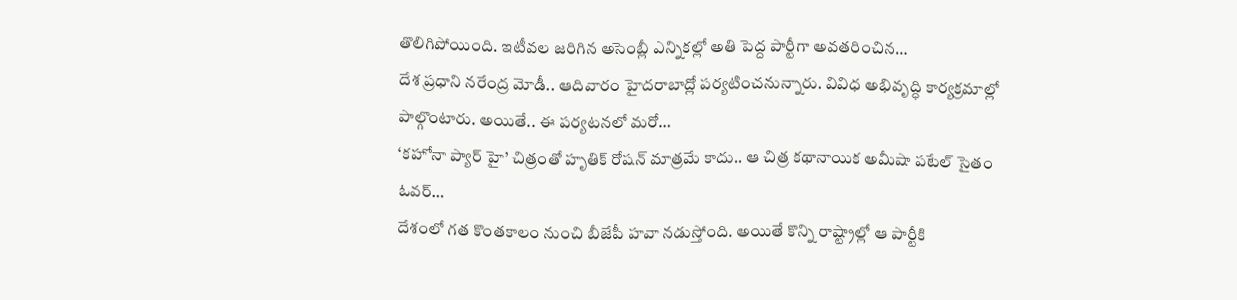తొలిగిపోయింది. ఇటీవల జరిగిన అసెంబ్లీ ఎన్నికల్లో అతి పెద్ద పార్టీగా అవతరించిన…
దేశ ప్రధాని నరేంద్ర మోడీ.. ఆదివారం హైదరాబాద్లో పర్యటించనున్నారు. వివిధ అభివృద్ధి కార్యక్రమాల్లో పాల్గొంటారు. అయితే.. ఈ పర్యటనలో మరో…
‘కహోనా ప్యార్ హై’ చిత్రంతో హృతిక్ రోషన్ మాత్రమే కాదు.. ఆ చిత్ర కథానాయిక అమీషా పటేల్ సైతం ఓవర్…
దేశంలో గత కొంతకాలం నుంచి బీజేపీ హవా నడుస్తోంది. అయితే కొన్ని రాష్ట్రాల్లో ఆ పార్టీకి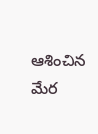ఆశించిన మేర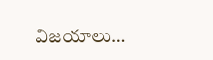విజయాలు…